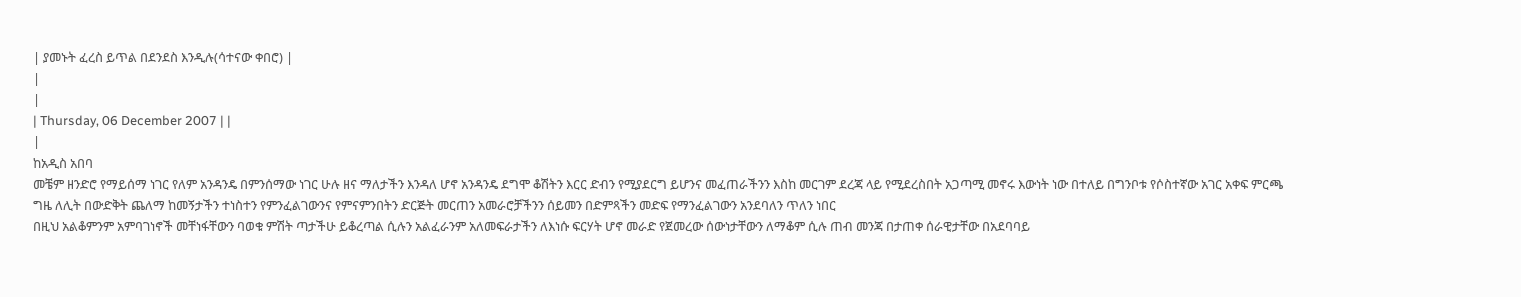| ያመኑት ፈረስ ይጥል በደንደስ እንዲሉ(ሳተናው ቀበሮ) |
|
|
| Thursday, 06 December 2007 | |
|
ከአዲስ አበባ
መቼም ዘንድሮ የማይሰማ ነገር የለም አንዳንዴ በምንሰማው ነገር ሁሉ ዘና ማለታችን እንዳለ ሆኖ አንዳንዴ ደግሞ ቆሽትን እርር ድብን የሚያደርግ ይሆንና መፈጠራችንን እስከ መርገም ደረጃ ላይ የሚደረስበት አጋጣሚ መኖሩ እውነት ነው በተለይ በግንቦቱ የሶስተኛው አገር አቀፍ ምርጫ ግዜ ለሊት በውድቅት ጨለማ ከመኝታችን ተነስተን የምንፈልገውንና የምናምንበትን ድርጅት መርጠን አመራሮቻችንን ሰይመን በድምጻችን መድፍ የማንፈልገውን አንደባለን ጥለን ነበር
በዚህ አልቆምንም አምባገነኖች መቸነፋቸውን ባወቁ ምሽት ጣታችሁ ይቆረጣል ሲሉን አልፈራንም አለመፍራታችን ለእነሱ ፍርሃት ሆኖ መራድ የጀመረው ሰውነታቸውን ለማቆም ሲሉ ጠብ መንጃ በታጠቀ ሰራዊታቸው በአደባባይ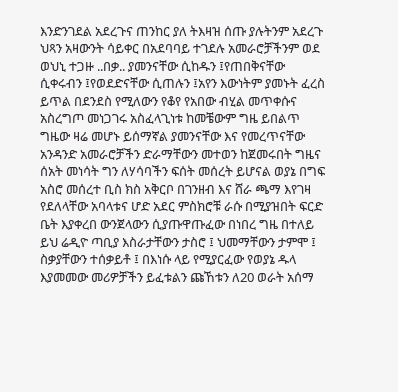እንድንገደል አደረጉና ጠንከር ያለ ትእዛዝ ሰጡ ያሉትንም አደረጉ ህጻን አዛውንት ሳይቀር በአደባባይ ተገደሉ አመራሮቻችንም ወደ ወህኒ ተጋዙ ..በቃ.. ያመንናቸው ሲከዱን ፤የጠበቅናቸው ሲቀሩብን ፤የወደድናቸው ሲጠሉን ፤አየን እውነትም ያመኑት ፈረስ ይጥል በደንደስ የሚለውን የቆየ የአበው ብሂል መጥቀሱና አስረግጦ መነጋገሩ አስፈላጊነቱ ከመቼውም ግዜ ይበልጥ ግዜው ዛሬ መሆኑ ይሰማኛል ያመንናቸው እና የመረጥናቸው አንዳንድ አመራሮቻችን ድራማቸውን መተወን ከጀመሩበት ግዜና ሰአት መነሳት ግን ለሃሳባችን ፍሰት መሰረት ይሆናል ወያኔ በግፍ አስሮ መሰረተ ቢስ ክስ አቅርቦ በገንዘብ እና ሸራ ጫማ እየገዛ የደለላቸው አባላቱና ሆድ አደር ምስክሮቹ ራሱ በሚያዝበት ፍርድ ቤት እያቀረበ ውንጀላውን ሲያጡዋጡፈው በነበረ ግዜ በተለይ ይህ ሬዲዮ ጣቢያ እስራታቸውን ታስሮ ፤ ህመማቸውን ታምሞ ፤ ስቃያቸውን ተሰቃይቶ ፤ በእነሱ ላይ የሚያርፈው የወያኔ ዱላ እያመመው መሪዎቻችን ይፈቱልን ጩኸቱን ለ20 ወራት አሰማ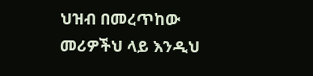ህዝብ በመረጥከው መሪዎችህ ላይ እንዲህ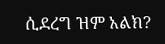ሲደረግ ዝም አልክ?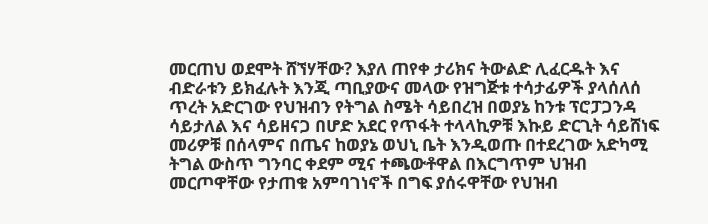መርጠህ ወደሞት ሸኘሃቸው? እያለ ጠየቀ ታሪክና ትውልድ ሊፈርዱት እና ብድራቱን ይክፈሉት እንጂ ጣቢያውና መላው የዝግጅቱ ተሳታፊዎች ያላሰለሰ ጥረት አድርገው የህዝብን የትግል ስሜት ሳይበረዝ በወያኔ ከንቱ ፕሮፓጋንዳ ሳይታለል እና ሳይዘናጋ በሆድ አደር የጥፋት ተላላኪዎቹ እኩይ ድርጊት ሳይሸነፍ መሪዎቹ በሰላምና በጤና ከወያኔ ወህኒ ቤት እንዲወጡ በተደረገው አድካሚ ትግል ውስጥ ግንባር ቀደም ሚና ተጫውቶዋል በእርግጥም ህዝብ መርጦዋቸው የታጠቁ አምባገነኖች በግፍ ያሰሩዋቸው የህዝብ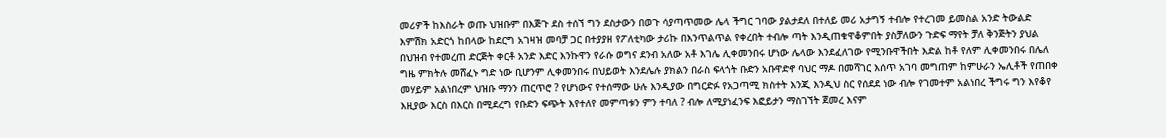መሪዎች ከእስራት ወጡ ህዝቡም በእጅጉ ደስ ተሰኘ ግን ደስታውን በወጉ ሳያጣጥመው ሌላ ችግር ገባው ያልታደለ በተለይ መሪ አታግኝ ተብሎ የተረገመ ይመስል አንድ ትውልድ እምሽክ አድርጎ ከበላው ከደርግ አገዛዝ መባቻ ጋር በተያያዘ የፖለቲካው ታሪኩ በእንጥልጥል የቀረበት ተብሎ ጣት እንዲጠቁዋቆምበት ያስቻለውን ጉድፍ ማየት ቻለ ቅንጅትን ያህል በህዝብ የተመረጠ ድርጅት ቀርቶ አንድ እድር እንኩዋን የራሱ ወግና ደንብ አለው አቶ እገሌ ሊቀመንበሩ ሆነው ሌላው እንደፈለገው የሚንቡዋችበት እድል ከቶ የለም ሊቀመንበሩ በሌለ ግዜ ምክትሉ መሸፈኑ ግድ ነው ቢሆንም ሊቀመንበሩ በህይወት እንደሌሉ ያክልን በራስ ፍላጎት ቡድን አቡዋድኖ ባህር ማዶ በመሻገር እሰጥ አገባ መግጠም ከምሁራን ኤሊቶች የጠበቀ መሃይም አልነበረም ህዝቡ ማንን ጠርጥሮ ? የሆነውና የተሰማው ሁሉ እንዲያው በግርድፉ የአጋጣሚ ክስተት እንጂ እንዲህ ስር የሰደደ ነው ብሎ የገመተም አልነበረ ችግሩ ግን እየቆየ እዚያው እርስ በእርስ በሚደረግ የቡድን ፍጭት እየተለየ መምጣቱን ምን ተባለ ? ብሎ ለሚያነፈንፍ እፎይታን ማስገኘት ጀመረ እናም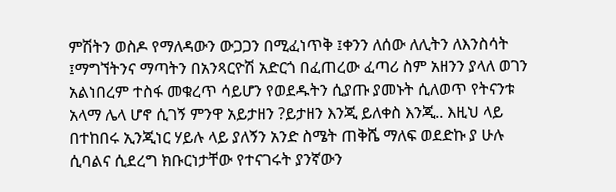ምሽትን ወስዶ የማለዳውን ውጋጋን በሚፈነጥቅ ፤ቀንን ለሰው ለሊትን ለእንስሳት ፤ማግኘትንና ማጣትን በአንጻርዮሽ አድርጎ በፈጠረው ፈጣሪ ስም አዘንን ያላለ ወገን አልነበረም ተስፋ መቁረጥ ሳይሆን የወደዱትን ሲያጡ ያመኑት ሲለወጥ የትናንቱ አላማ ሌላ ሆኖ ሲገኝ ምንዋ አይታዘን ?ይታዘን እንጂ ይለቀስ እንጂ.. እዚህ ላይ በተከበሩ ኢንጂነር ሃይሉ ላይ ያለኝን አንድ ስሜት ጠቅሼ ማለፍ ወደድኩ ያ ሁሉ ሲባልና ሲደረግ ክቡርነታቸው የተናገሩት ያንኛውን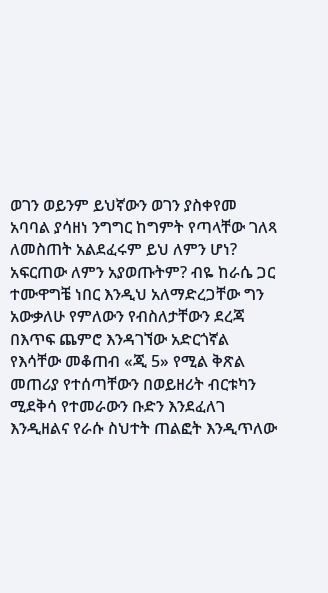ወገን ወይንም ይህኛውን ወገን ያስቀየመ አባባል ያሳዘነ ንግግር ከግምት የጣላቸው ገለጻ ለመስጠት አልደፈሩም ይህ ለምን ሆነ? አፍርጠው ለምን አያወጡትም? ብዬ ከራሴ ጋር ተሙዋግቼ ነበር እንዲህ አለማድረጋቸው ግን አውቃለሁ የምለውን የብስለታቸውን ደረጃ በእጥፍ ጨምሮ እንዳገኘው አድርጎኛል የእሳቸው መቆጠብ «ጂ 5» የሚል ቅጽል መጠሪያ የተሰጣቸውን በወይዘሪት ብርቱካን ሚደቅሳ የተመራውን ቡድን እንደፈለገ እንዲዘልና የራሱ ስህተት ጠልፎት እንዲጥለው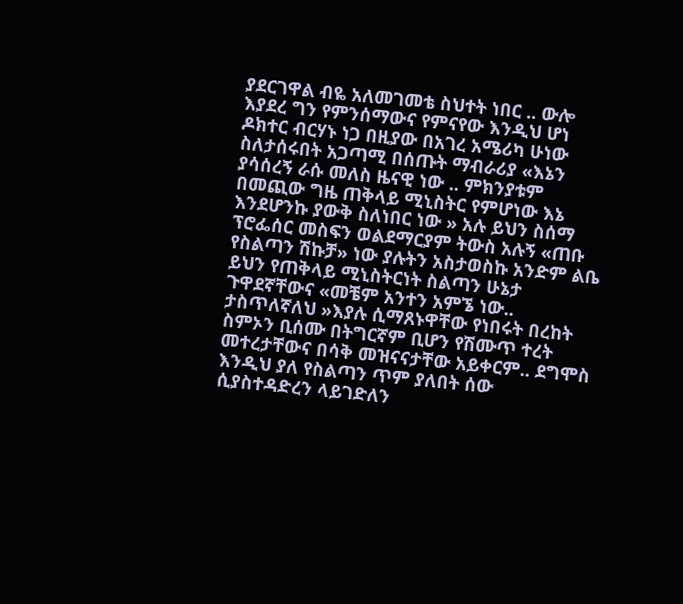ያደርገዋል ብዬ አለመገመቴ ስህተት ነበር .. ውሎ እያደረ ግን የምንሰማውና የምናየው እንዲህ ሆነ ዶክተር ብርሃኑ ነጋ በዚያው በአገረ አሜሪካ ሁነው ስለታሰሩበት አጋጣሚ በሰጡት ማብራሪያ «እኔን ያሳሰረኝ ራሱ መለስ ዜናዊ ነው .. ምክንያቱም በመጪው ግዜ ጠቅላይ ሚኒስትር የምሆነው እኔ እንደሆንኩ ያውቅ ስለነበር ነው » አሉ ይህን ስሰማ ፕሮፌሰር መስፍን ወልደማርያም ትውስ አሉኝ «ጠቡ የስልጣን ሽኩቻ» ነው ያሉትን አስታወስኩ አንድም ልቤ ይህን የጠቅላይ ሚኒስትርነት ስልጣን ሁኔታ ጉዋደኛቸውና «መቼም አንተን አምኜ ነው.. ታስጥለኛለህ »እያሉ ሲማጸኑዋቸው የነበሩት በረከት ስምኦን ቢሰሙ በትግርኛም ቢሆን የሽሙጥ ተረት መተረታቸውና በሳቅ መዝናናታቸው አይቀርም.. ደግሞስ እንዲህ ያለ የስልጣን ጥም ያለበት ሰው ሲያስተዳድረን ላይገድለን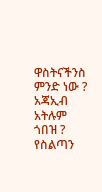ዋስትናችንስ ምንድ ነው ? አጃኢብ አትሉም ጎበዝ ? የስልጣን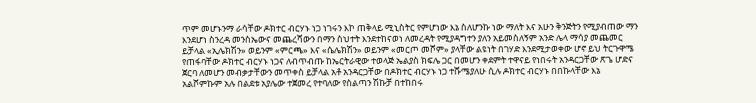ጥም መሆኑንማ ራሳቸው ዶክተር ብርሃኑ ነጋ ነገሩን እኮ ጠቅላይ ሚኒስትር የምሆነው እኔ ስለሆንኩ ነው ማለት እና አሁን ቅንጅትን የሚያብጠው ማን እንደሆነ ስንረዳ መንስኤውና መጨረሻውን በማን ስህተት እንደተከናወነ ለመረዳት የሚያዳግተን ያለን አይመስለኝም አንድ ሌላ ማሳያ መጨመር ይቻላል «ኢሌክሽን» ወይንም «ምርጫ» እና «ሴሌክሽን» ወይንም «መርጦ መሾም» ያላቸው ልዩነት በገሃድ እንደሚታወቀው ሆኖ ይህ ትርጉዋሜ የጠፋባቸው ዶክተር ብርሃኑ ነጋና ለብጥብጡ ከኤርትራዊው ተወላጅ ኤልያስ ክፍሌ ጋር በመሆን ቀደምት ተዋናይ የነበሩት አንዳርጋቸው ጽጌ ሆድና ጀርባ ለመሆን መብቃታቸውን መጥቀስ ይቻላል አቶ አንዳርጋቸው በዶክተር ብርሃኑ ነጋ ተሹሜያለሁ ሲሉ ዶክተር ብርሃኑ በበኩላቸው እኔ አልሾምኩም አሉ በልደቱ አያሌው ተጀመረ የተባለው የስልጣን ሽኩቻ በተከበሩ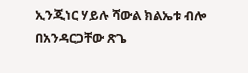ኢንጂነር ሃይሉ ሻውል ክልኤቱ ብሎ በአንዳርጋቸው ጽጌ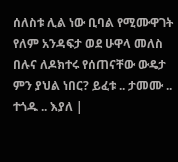ሰለስቱ ሊል ነው ቢባል የሚሙዋገት የለም አንዳፍታ ወደ ሁዋላ መለስ በሉና ለዶክተሩ የሰጠናቸው ውዴታ ምን ያህል ነበር? ይፈቱ .. ታመሙ .. ተጎዱ .. እያለ |